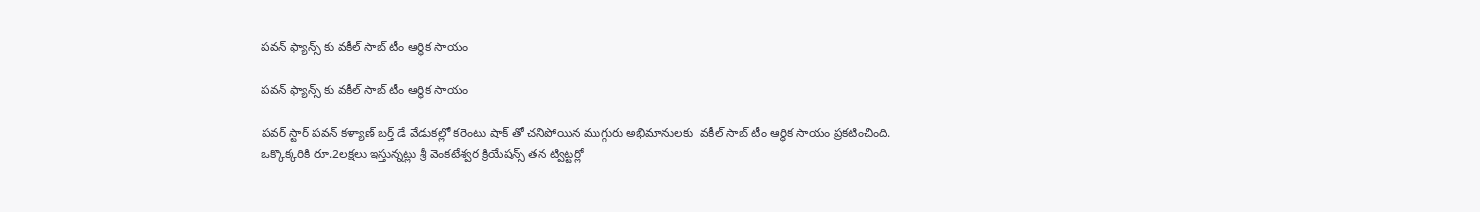పవన్ ఫ్యాన్స్ కు వకీల్ సాబ్ టీం ఆర్థిక సాయం

పవన్ ఫ్యాన్స్ కు వకీల్ సాబ్ టీం ఆర్థిక సాయం

పవర్ స్టార్ పవన్ కళ్యాణ్ బర్త్ డే వేడుకల్లో కరెంటు షాక్ తో చనిపోయిన ముగ్గురు అభిమానులకు  వకీల్ సాబ్ టీం ఆర్థిక సాయం ప్రకటించింది. ఒక్కొక్కరికి రూ.2లక్షలు ఇస్తున్నట్లు శ్రీ వెంకటేశ్వర క్రియేషన్స్ తన ట్విట్టర్లో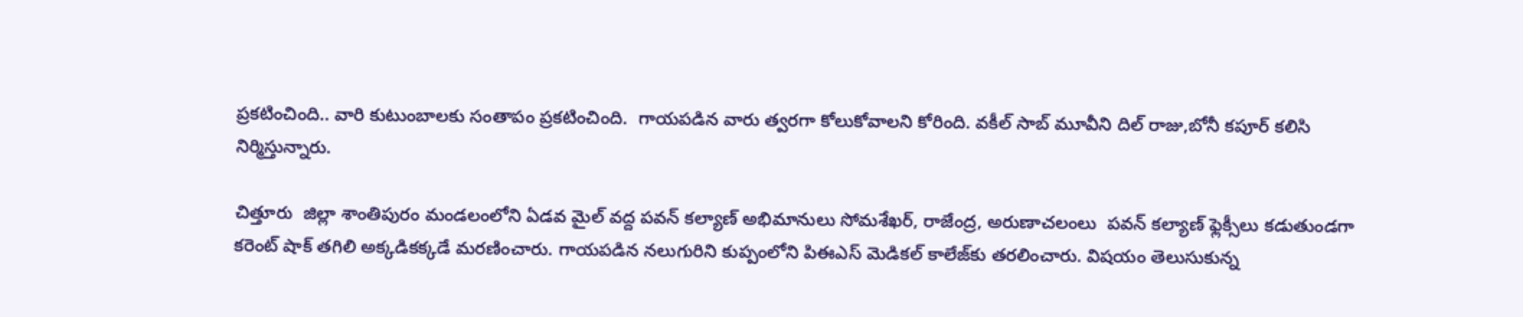ప్రకటించింది.. వారి కుటుంబాలకు సంతాపం ప్రకటించింది.  గాయపడిన వారు త్వరగా కోలుకోవాలని కోరింది. వకీల్ సాబ్ మూవీని దిల్ రాజు,బోనీ కపూర్ కలిసి నిర్మిస్తున్నారు.

చిత్తూరు  జిల్లా శాంతిపురం మండలంలోని ఏడవ మైల్ వద్ద పవన్ కల్యాణ్ అభిమానులు సోమశేఖర్, రాజేంద్ర, అరుణాచలంలు  ప‌వ‌న్ క‌ల్యాణ్ ఫ్లెక్సీలు క‌డుతుండ‌గా కరెంట్ షాక్ త‌గిలి‌ అక్కడికక్కడే మరణించారు. గాయపడిన నలుగురిని కుప్పంలోని పిఈఎస్ మెడికల్ కాలేజ్‌కు తరలించారు. విషయం తెలుసుకున్న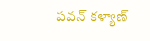పవన్ కళ్యాణ్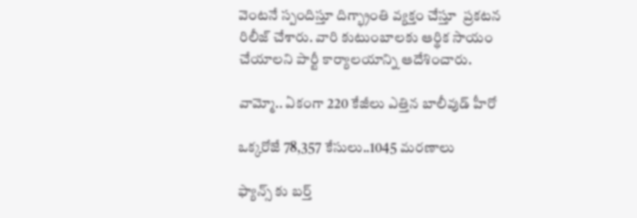వెంటనే స్పందిస్తూ దిగ్భ్రాంతి వ్యక్తం చేస్తూ  ప్రకటన రిలీజ్ చేశారు. వారి కుటుంబాలకు ఆర్థిక సాయం చేయాలని పార్టీ కార్యాలయాన్ని ఆదేశించారు.

వామ్మో.. ఏకంగా 220 కేజీలు ఎత్తిన బాలీవుడ్ హీరో

ఒక్కరోజే 78,357 కేసులు..1045 మరణాలు

ఫ్యాన్స్ కు బర్త్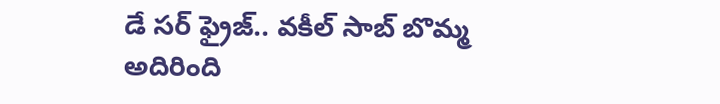డే సర్ ఫ్రైజ్.. వకీల్ సాబ్ బొమ్మ అదిరింది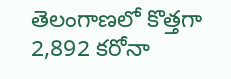తెలంగాణలో కొత్తగా 2,892 కరోనా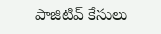పాజిటివ్ కేసులు